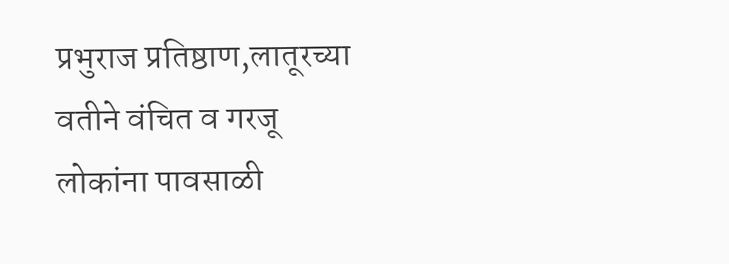प्रभुराज प्रतिष्ठाण,लातूरच्या वतीने वंचित व गरजू लोकांना पावसाळी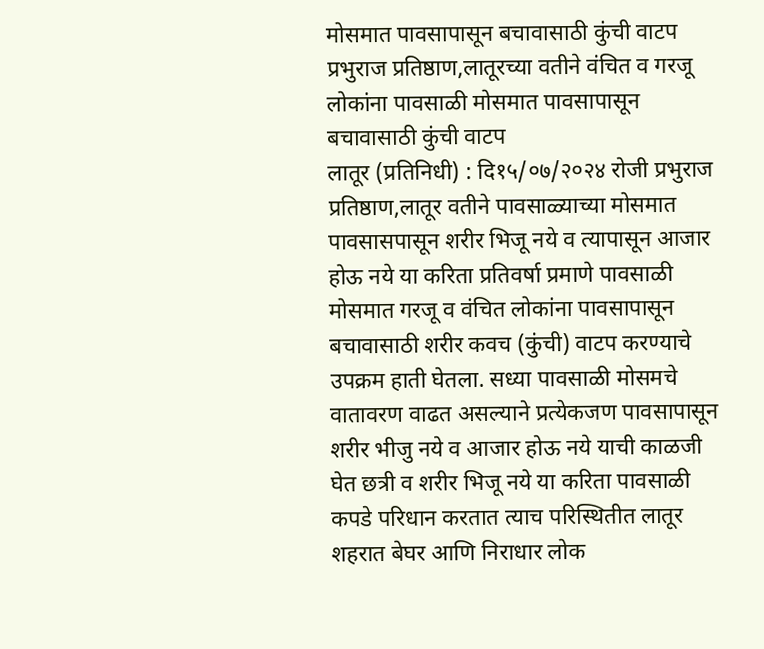मोसमात पावसापासून बचावासाठी कुंची वाटप
प्रभुराज प्रतिष्ठाण,लातूरच्या वतीने वंचित व गरजू लोकांना पावसाळी मोसमात पावसापासून बचावासाठी कुंची वाटप
लातूर (प्रतिनिधी) : दि१५/०७/२०२४ रोजी प्रभुराज प्रतिष्ठाण,लातूर वतीने पावसाळ्याच्या मोसमात पावसासपासून शरीर भिजू नये व त्यापासून आजार होऊ नये या करिता प्रतिवर्षा प्रमाणे पावसाळी मोसमात गरजू व वंचित लोकांना पावसापासून बचावासाठी शरीर कवच (कुंची) वाटप करण्याचे उपक्रम हाती घेतला. सध्या पावसाळी मोसमचे वातावरण वाढत असल्याने प्रत्येकजण पावसापासून शरीर भीजु नये व आजार होऊ नये याची काळजी घेत छत्री व शरीर भिजू नये या करिता पावसाळी कपडे परिधान करतात त्याच परिस्थितीत लातूर शहरात बेघर आणि निराधार लोक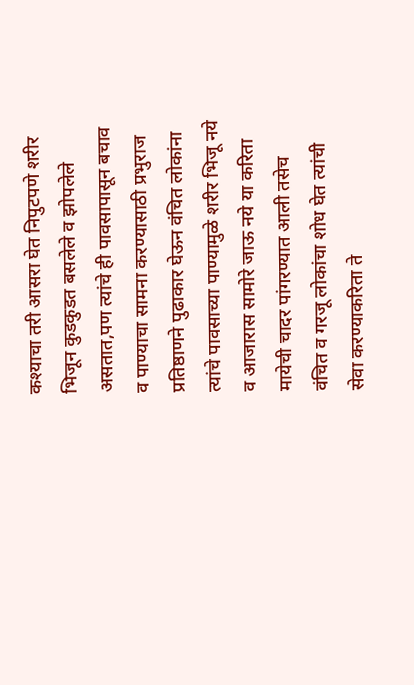कश्याचा तरी आसरा घेत निपुटपणे शरीर भिजून कुडकुडत बसलेले व झोपलेले असतात,पण त्यांचे ही पावसापासून बचाव व पाण्याचा सामना करण्यासाठी प्रभुराज प्रतिष्ठाणने पुढाकार घेऊन वंचित लोकांना त्यांचे पावसाच्या पाण्यामुळे शरीर भिजू नये व आजारास सामोरे जाऊ नये या करिता मायेची चादर पांगरण्यात आली तसेच वंचित व गरजू लोकांचा शोध घेत त्यांची सेवा करण्याकरिता ते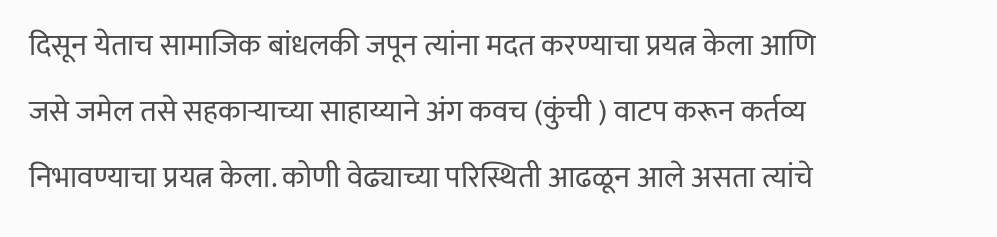दिसून येताच सामाजिक बांधलकी जपून त्यांना मदत करण्याचा प्रयत्न केला आणि जसे जमेल तसे सहकाऱ्याच्या साहाय्याने अंग कवच (कुंची ) वाटप करून कर्तव्य निभावण्याचा प्रयत्न केला. कोणी वेढ्याच्या परिस्थिती आढळून आले असता त्यांचे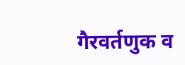गैरवर्तणुक व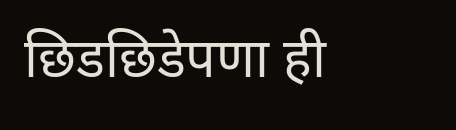छिडछिडेपणा ही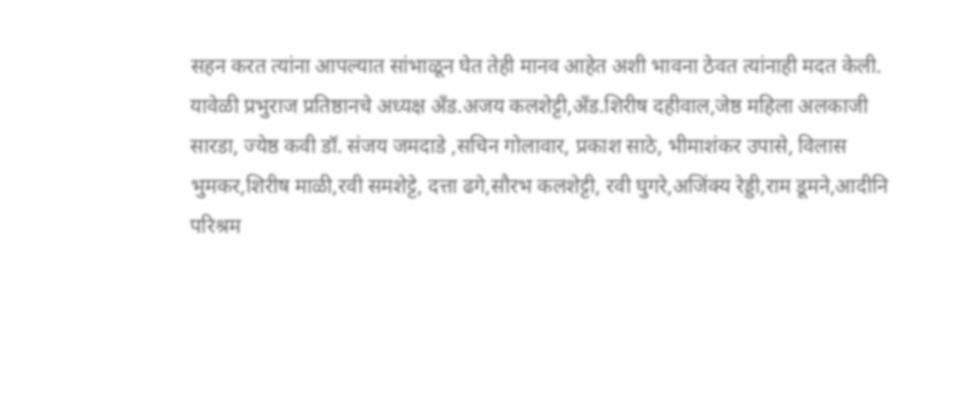सहन करत त्यांना आपल्यात सांभाळून घेत तेही मानव आहेत अशी भावना ठेवत त्यांनाही मदत केली.
यावेळी प्रभुराज प्रतिष्ठानचे अध्यक्ष अँड.अजय कलशेट्टी,अँड.शिरीष दहीवाल,जेष्ठ महिला अलकाजी सारडा, ज्येष्ठ कवी डॉ. संजय जमदाडे ,सचिन गोलावार, प्रकाश साठे, भीमाशंकर उपासे, विलास भुमकर,शिरीष माळी,रवी समशेट्टे, दत्ता ढगे,सौरभ कलशेट्टी, रवी घुगरे,अजिंक्य रेड्डी,राम डूमने,आदीनि परिश्रम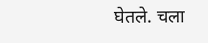घेतले. चला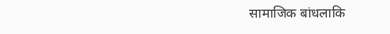सामाजिक बांधलाकि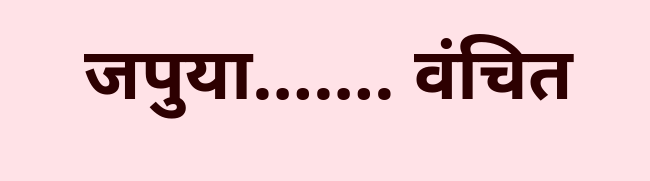जपुया……. वंचित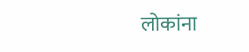लोकांना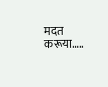मदत करूया…..